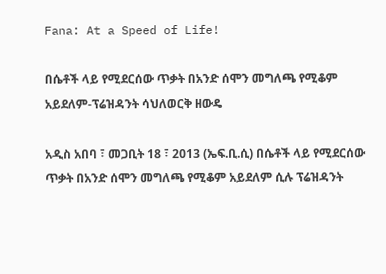Fana: At a Speed of Life!

በሴቶች ላይ የሚደርሰው ጥቃት በአንድ ሰሞን መግለጫ የሚቆም አይደለም-ፕሬዝዳንት ሳህለወርቅ ዘውዴ

አዲስ አበባ ፣ መጋቢት 18 ፣ 2013 (ኤፍ.ቢ.ሲ) በሴቶች ላይ የሚደርሰው ጥቃት በአንድ ሰሞን መግለጫ የሚቆም አይደለም ሲሉ ፕሬዝዳንት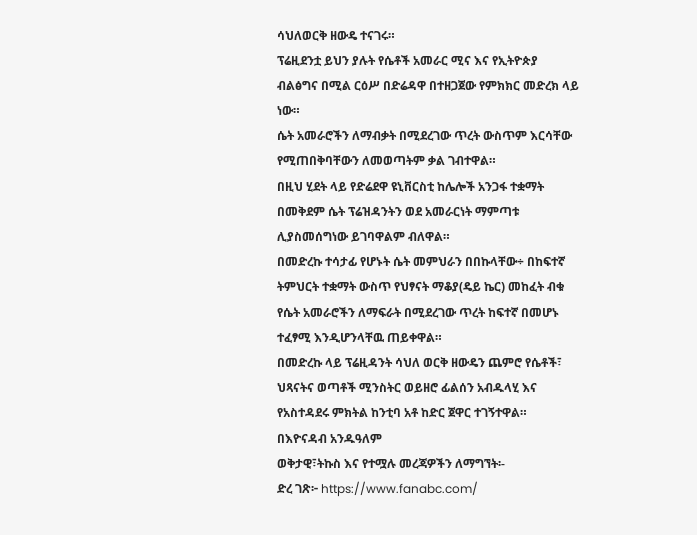ሳህለወርቅ ዘውዴ ተናገሩ።
ፕሬዚደንቷ ይህን ያሉት የሴቶች አመራር ሚና እና የኢትዮጵያ ብልፅግና በሚል ርዕሥ በድሬዳዋ በተዘጋጀው የምክክር መድረክ ላይ ነው።
ሴት አመራሮችን ለማብቃት በሚደረገው ጥረት ውስጥም እርሳቸው የሚጠበቅባቸውን ለመወጣትም ቃል ገብተዋል።
በዚህ ሂደት ላይ የድሬደዋ ዩኒቨርስቲ ከሌሎች አንጋፋ ተቋማት በመቅደም ሴት ፕሬዝዳንትን ወደ አመራርነት ማምጣቱ ሊያስመሰግነው ይገባዋልም ብለዋል።
በመድረኩ ተሳታፊ የሆኑት ሴት መምህራን በበኩላቸው÷ በከፍተኛ ትምህርት ተቋማት ውስጥ የህፃናት ማቆያ(ዴይ ኬር) መከፈት ብቁ የሴት አመራሮችን ለማፍራት በሚደረገው ጥረት ከፍተኛ በመሆኑ ተፈፃሚ እንዲሆንላቸዉ ጠይቀዋል።
በመድረኩ ላይ ፕሬዚዳንት ሳህለ ወርቅ ዘውዴን ጨምሮ የሴቶች፣ ህጻናትና ወጣቶች ሚንስትር ወይዘሮ ፊልሰን አብዱላሂ እና የአስተዳደሩ ምክትል ከንቲባ አቶ ከድር ጀዋር ተገኝተዋል።
በእዮናዳብ አንዱዓለም
ወቅታዊ፣ትኩስ እና የተሟሉ መረጃዎችን ለማግኘት፡-
ድረ ገጽ፦ https://www.fanabc.com/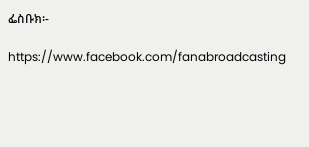ፌስቡክ፡-

https://www.facebook.com/fanabroadcasting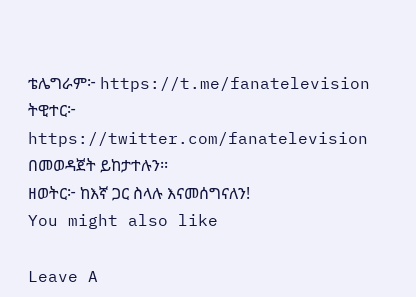ቴሌግራም፦ https://t.me/fanatelevision
ትዊተር፦ https://twitter.com/fanatelevision በመወዳጀት ይከታተሉን፡፡
ዘወትር፦ ከእኛ ጋር ስላሉ እናመሰግናለን!
You might also like

Leave A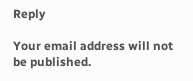Reply

Your email address will not be published.